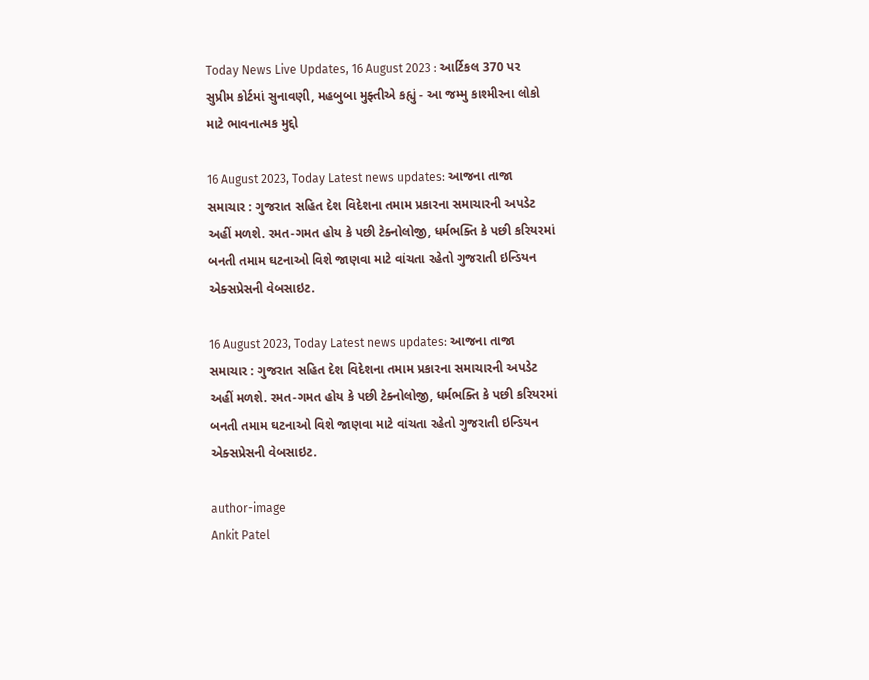Today News Live Updates, 16 August 2023 : આર્ટિકલ 370 પર સુપ્રીમ કોર્ટમાં સુનાવણી, મહબુબા મુફ્તીએ કહ્યું - આ જમ્મુ કાશ્મીરના લોકો માટે ભાવનાત્મક મુદ્દો

16 August 2023, Today Latest news updates: આજના તાજા સમાચાર : ગુજરાત સહિત દેશ વિદેશના તમામ પ્રકારના સમાચારની અપડેટ અહીં મળશે. રમત-ગમત હોય કે પછી ટેક્નોલોજી, ધર્મભક્તિ કે પછી કરિયરમાં બનતી તમામ ઘટનાઓ વિશે જાણવા માટે વાંચતા રહેતો ગુજરાતી ઇન્ડિયન એક્સપ્રેસની વેબસાઇટ.

16 August 2023, Today Latest news updates: આજના તાજા સમાચાર : ગુજરાત સહિત દેશ વિદેશના તમામ પ્રકારના સમાચારની અપડેટ અહીં મળશે. રમત-ગમત હોય કે પછી ટેક્નોલોજી, ધર્મભક્તિ કે પછી કરિયરમાં બનતી તમામ ઘટનાઓ વિશે જાણવા માટે વાંચતા રહેતો ગુજરાતી ઇન્ડિયન એક્સપ્રેસની વેબસાઇટ.

author-image
Ankit Patel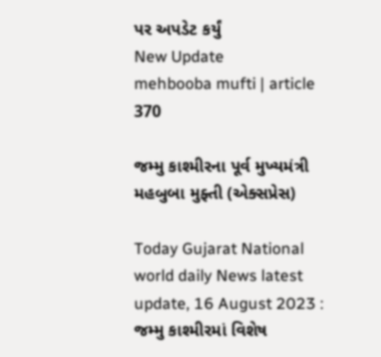પર અપડેટ કર્યું
New Update
mehbooba mufti | article 370

જમ્મુ કાશ્મીરના પૂર્વ મુખ્યમંત્રી મહબુબા મુફ્તી (એક્સપ્રેસ)

Today Gujarat National world daily News latest update, 16 August 2023 : જમ્મુ કાશ્મીરમાં વિશેષ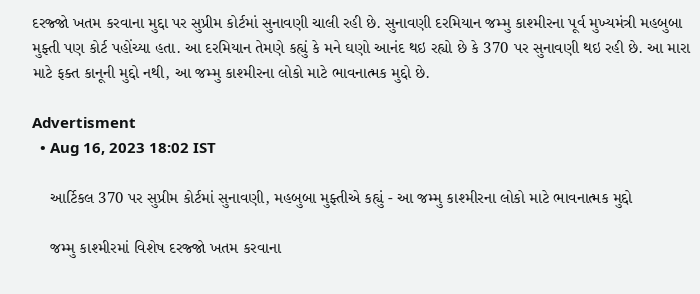દરજ્જો ખતમ કરવાના મુદ્દા પર સુપ્રીમ કોર્ટમાં સુનાવણી ચાલી રહી છે. સુનાવણી દરમિયાન જમ્મુ કાશ્મીરના પૂર્વ મુખ્યમંત્રી મહબુબા મુફ્તી પણ કોર્ટ પહોંચ્યા હતા. આ દરમિયાન તેમણે કહ્યું કે મને ઘણો આનંદ થઇ રહ્યો છે કે 370 પર સુનાવણી થઇ રહી છે. આ મારા માટે ફક્ત કાનૂની મુદ્દો નથી, આ જમ્મુ કાશ્મીરના લોકો માટે ભાવનાત્મક મુદ્દો છે.

Advertisment
  • Aug 16, 2023 18:02 IST

    આર્ટિકલ 370 પર સુપ્રીમ કોર્ટમાં સુનાવણી, મહબુબા મુફ્તીએ કહ્યું - આ જમ્મુ કાશ્મીરના લોકો માટે ભાવનાત્મક મુદ્દો

    જમ્મુ કાશ્મીરમાં વિશેષ દરજ્જો ખતમ કરવાના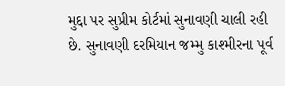મુદ્દા પર સુપ્રીમ કોર્ટમાં સુનાવણી ચાલી રહી છે. સુનાવણી દરમિયાન જમ્મુ કાશ્મીરના પૂર્વ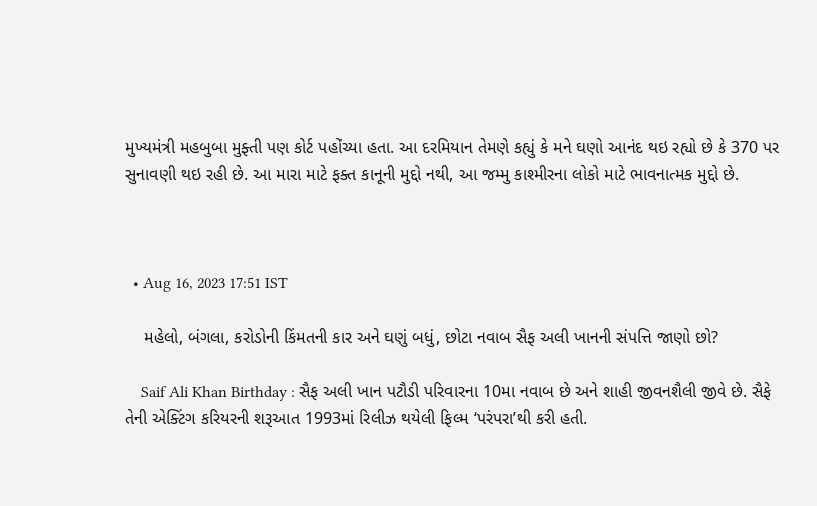મુખ્યમંત્રી મહબુબા મુફ્તી પણ કોર્ટ પહોંચ્યા હતા. આ દરમિયાન તેમણે કહ્યું કે મને ઘણો આનંદ થઇ રહ્યો છે કે 370 પર સુનાવણી થઇ રહી છે. આ મારા માટે ફક્ત કાનૂની મુદ્દો નથી, આ જમ્મુ કાશ્મીરના લોકો માટે ભાવનાત્મક મુદ્દો છે.



  • Aug 16, 2023 17:51 IST

    મહેલો, બંગલા, કરોડોની કિંમતની કાર અને ઘણું બધું, છોટા નવાબ સૈફ અલી ખાનની સંપત્તિ જાણો છો?

    Saif Ali Khan Birthday : સૈફ અલી ખાન પટૌડી પરિવારના 10મા નવાબ છે અને શાહી જીવનશૈલી જીવે છે. સૈફે તેની એક્ટિંગ કરિયરની શરૂઆત 1993માં રિલીઝ થયેલી ફિલ્મ ‘પરંપરા’થી કરી હતી.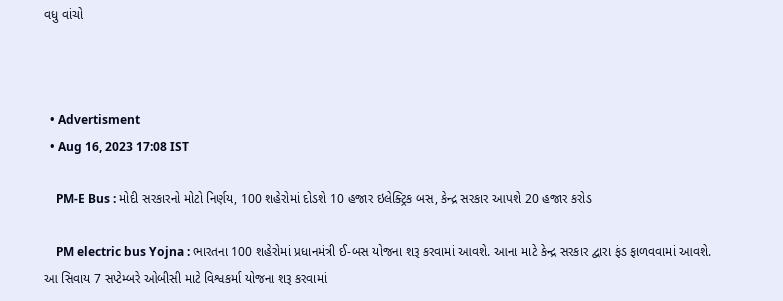વધુ વાંચો



  • Advertisment
  • Aug 16, 2023 17:08 IST

    PM-E Bus : મોદી સરકારનો મોટો નિર્ણય, 100 શહેરોમાં દોડશે 10 હજાર ઇલેક્ટ્રિક બસ, કેન્દ્ર સરકાર આપશે 20 હજાર કરોડ

    PM electric bus Yojna : ભારતના 100 શહેરોમાં પ્રધાનમંત્રી ઈ-બસ યોજના શરૂ કરવામાં આવશે. આના માટે કેન્દ્ર સરકાર દ્વારા ફંડ ફાળવવામાં આવશે. આ સિવાય 7 સપ્ટેમ્બરે ઓબીસી માટે વિશ્વકર્મા યોજના શરૂ કરવામાં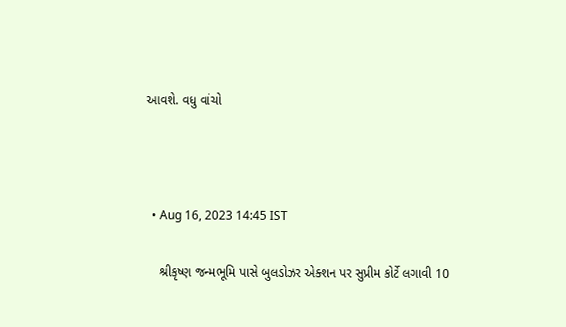આવશે. વધુ વાંચો



  • Aug 16, 2023 14:45 IST

    શ્રીકૃષ્ણ જન્મભૂમિ પાસે બુલડોઝર એક્શન પર સુપ્રીમ કોર્ટે લગાવી 10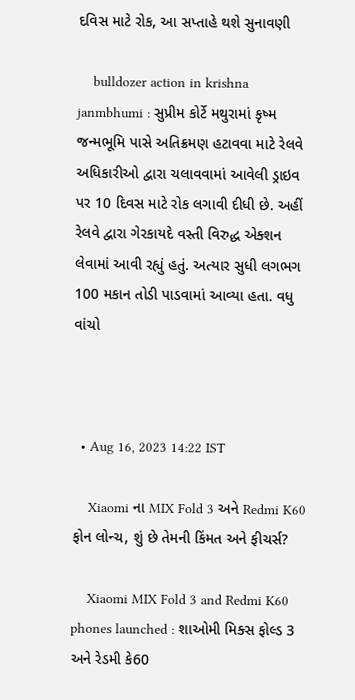દવિસ માટે રોક, આ સપ્તાહે થશે સુનાવણી

    bulldozer action in krishna janmbhumi : સુપ્રીમ કોર્ટે મથુરામાં કૃષ્મ જન્મભૂમિ પાસે અતિક્રમણ હટાવવા માટે રેલવે અધિકારીઓ દ્વારા ચલાવવામાં આવેલી ડ્રાઇવ પર 10 દિવસ માટે રોક લગાવી દીધી છે. અહીં રેલવે દ્વારા ગેરકાયદે વસ્તી વિરુદ્ધ એક્શન લેવામાં આવી રહ્યું હતું. અત્યાર સુધી લગભગ 100 મકાન તોડી પાડવામાં આવ્યા હતા. વધુ વાંચો



  • Aug 16, 2023 14:22 IST

    Xiaomi ના MIX Fold 3 અને Redmi K60 ફોન લોન્ચ, શું છે તેમની કિંમત અને ફીચર્સ?

    Xiaomi MIX Fold 3 and Redmi K60 phones launched : શાઓમી મિક્સ ફોલ્ડ 3 અને રેડમી કે60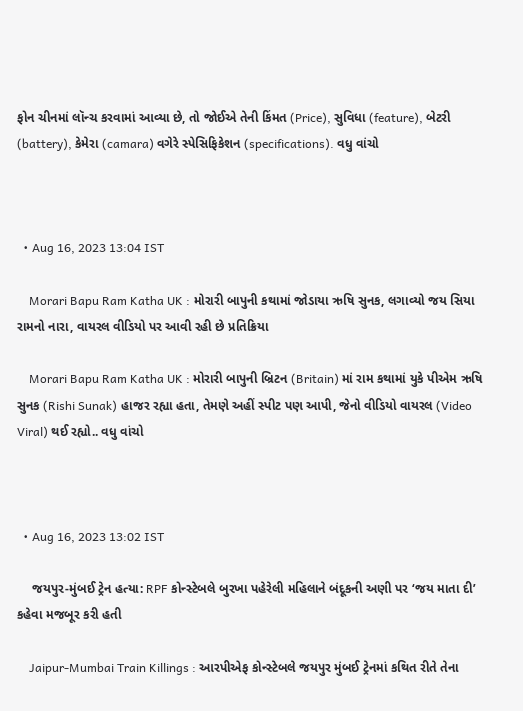ફોન ચીનમાં લૉન્ચ કરવામાં આવ્યા છે, તો જોઈએ તેની કિંમત (Price), સુવિધા (feature), બેટરી (battery), કેમેરા (camara) વગેરે સ્પેસિફિકેશન (specifications). વધુ વાંચો



  • Aug 16, 2023 13:04 IST

    Morari Bapu Ram Katha UK : મોરારી બાપુની કથામાં જોડાયા ઋષિ સુનક, લગાવ્યો જય સિયા રામનો નારા, વાયરલ વીડિયો પર આવી રહી છે પ્રતિક્રિયા

    Morari Bapu Ram Katha UK : મોરારી બાપુની બ્રિટન (Britain) માં રામ કથામાં યુકે પીએમ ઋષિ સુનક (Rishi Sunak) હાજર રહ્યા હતા, તેમણે અહીં સ્પીટ પણ આપી, જેનો વીડિયો વાયરલ (Video Viral) થઈ રહ્યો.. વધુ વાંચો



  • Aug 16, 2023 13:02 IST

    જયપુર-મુંબઈ ટ્રેન હત્યા: RPF કોન્સ્ટેબલે બુરખા પહેરેલી મહિલાને બંદૂકની અણી પર ‘જય માતા દી’ કહેવા મજબૂર કરી હતી

    Jaipur-Mumbai Train Killings : આરપીએફ કોન્સ્ટેબલે જયપુર મુંબઈ ટ્રેનમાં કથિત રીતે તેના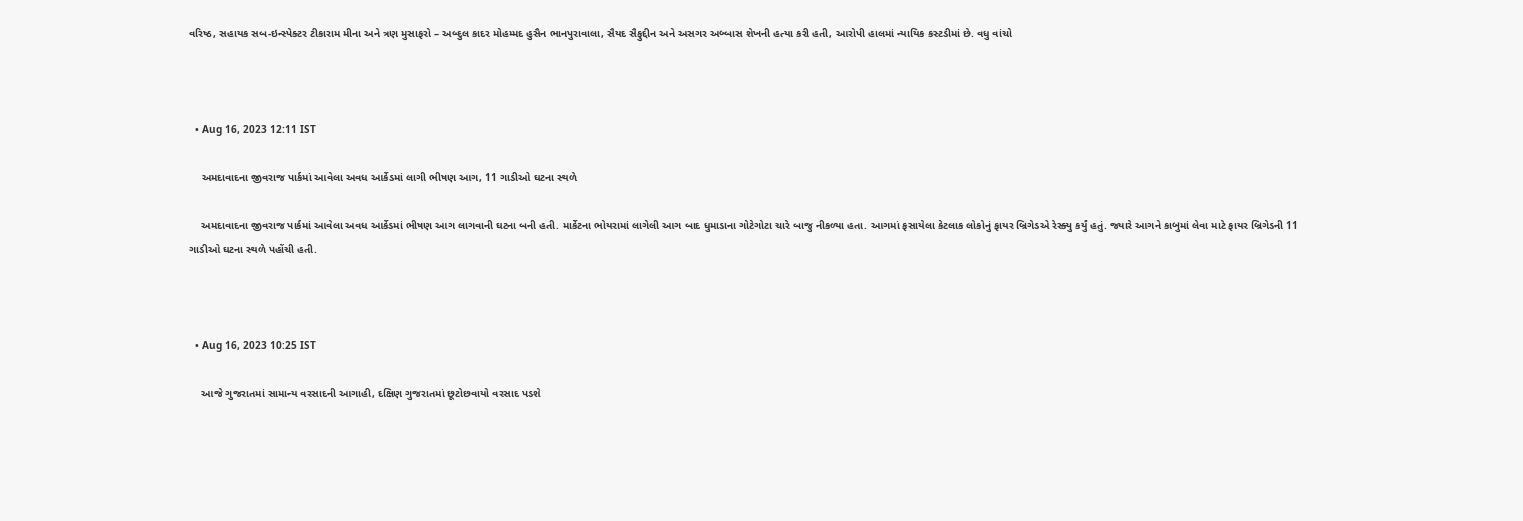વરિષ્ઠ, સહાયક સબ-ઇન્સ્પેક્ટર ટીકારામ મીના અને ત્રણ મુસાફરો – અબ્દુલ કાદર મોહમ્મદ હુસૈન ભાનપુરાવાલા, સૈયદ સૈફુદ્દીન અને અસગર અબ્બાસ શેખની હત્યા કરી હતી, આરોપી હાલમાં ન્યાયિક કસ્ટડીમાં છે. વધુ વાંચો



  • Aug 16, 2023 12:11 IST

    અમદાવાદના જીવરાજ પાર્કમાં આવેલા અવધ આર્કેડમાં લાગી ભીષણ આગ, 11 ગાડીઓ ઘટના સ્થળે

    અમદાવાદના જીવરાજ પાર્કમાં આવેલા અવધ આર્કેડમાં ભીષણ આગ લાગવાની ઘટના બની હતી. માર્કેટના ભોયરામાં લાગેલી આગ બાદ ધુમાડાના ગોટેગોટા ચારે બાજુ નીકળ્યા હતા. આગમાં ફસાયેલા કેટલાક લોકોનું ફાયર બ્રિગેડએ રેસ્ક્યુ કર્યું હતું. જ્યારે આગને કાબુમાં લેવા માટે ફાયર બ્રિગેડની 11 ગાડીઓ ઘટના સ્થળે પહોંચી હતી.



  • Aug 16, 2023 10:25 IST

    આજે ગુજરાતમાં સામાન્ય વરસાદની આગાહી, દક્ષિણ ગુજરાતમાં છૂટોછવાયો વરસાદ પડશે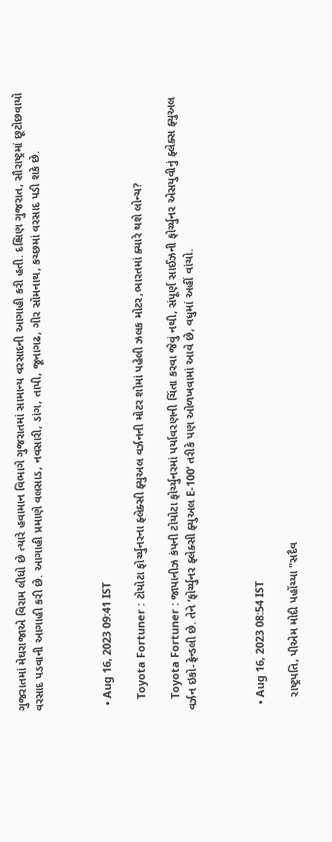ગુજરાતમાં મેઘરાજાએ વિરામ લીધો છે ત્યારે હવામાન વિભાગે ગુજરાતમાં સામાન્ય વરસાદની આગાહી કરી હતી. દક્ષિણ ગુજરાત, સૌરાષ્ટ્રમાં છૂટોછવાયો વરસાદ પડવાની આગાહી કરી છે. આગાહી પ્રમાણે વલસાડ, નવસારી, ડાંગ, તાપી, જૂનાગઢ, ગીર સોમનાથ, કચ્છમાં વરસાદ પડી શકે છે.



  • Aug 16, 2023 09:41 IST

    Toyota Fortuner : ટોયોટા ફોર્ચ્યુનરના ફ્લેક્સી ફ્યુઅલ વર્ઝનની મોટર શોમાં પહેલી ઝલક મોટર,ભારતમાં ક્યારે થશે લોન્ચ?

    Toyota Fortuner : જાપાનીઝ કંપની ટોયોટા ફોર્ચ્યુનરમાં પર્યાવરણની ચિંતા કરવા જેવું નથી, સંપૂર્ણ સાઈઝની ફોર્ચ્યુનર એસયુવીનું ફ્લેક્સ ફ્યુઅલ વર્ઝન ઇકો-ફ્રેન્ડલી છે. તેને ‘ફોર્ચ્યુનર ફ્લેક્સી ફ્યુઅલ E-100’ તરીકે પણ ઓળખવામાં આવે છે, વધુમાં અહીં વાંચો.



  • Aug 16, 2023 08:54 IST

    રાષ્ટ્રપતિ, પીએમ મોદી પહોંચ્યા "સદૈવ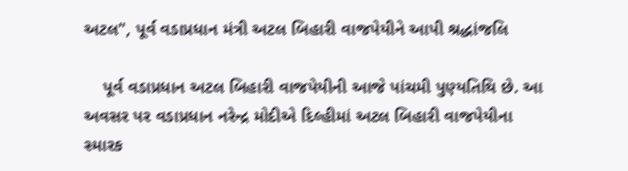અટલ", પૂર્વ વડાપ્રધાન મંત્રી અટલ બિહારી વાજપેયીને આપી શ્રદ્ધાંજલિ

    પૂર્વ વડાપ્રધાન અટલ બિહારી વાજપેયીની આજે પાંચમી પુણ્યતિથિ છે. આ અવસર પર વડાપ્રધાન નરેન્દ્ર મોદીએ દિલ્હીમાં અટલ બિહારી વાજપેયીના સ્મારક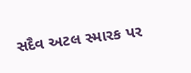સદૈવ અટલ સ્મારક પર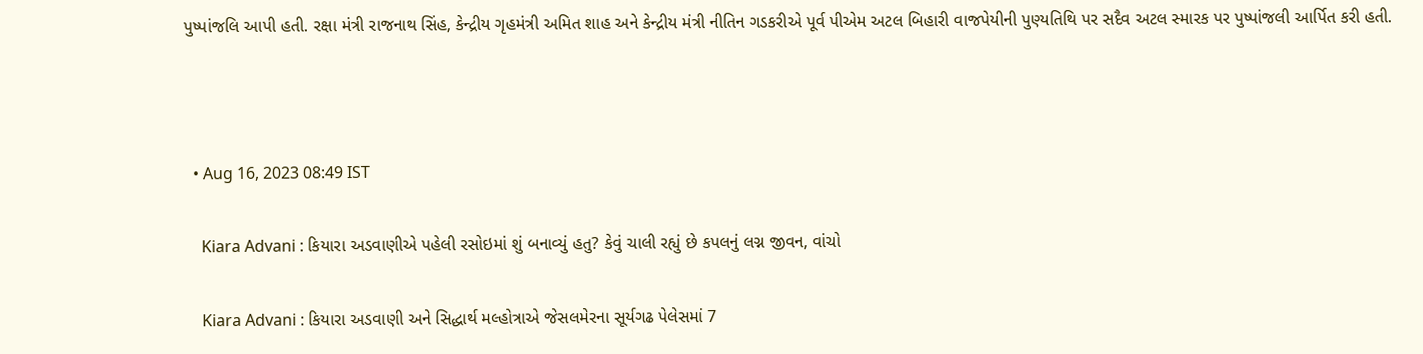પુષ્પાંજલિ આપી હતી. રક્ષા મંત્રી રાજનાથ સિંહ, કેન્દ્રીય ગૃહમંત્રી અમિત શાહ અને કેન્દ્રીય મંત્રી નીતિન ગડકરીએ પૂર્વ પીએમ અટલ બિહારી વાજપેયીની પુણ્યતિથિ પર સદૈવ અટલ સ્મારક પર પુષ્પાંજલી આર્પિત કરી હતી.



  • Aug 16, 2023 08:49 IST

    Kiara Advani : કિયારા અડવાણીએ પહેલી રસોઇમાં શું બનાવ્યું હતુ? કેવું ચાલી રહ્યું છે કપલનું લગ્ન જીવન, વાંચો

    Kiara Advani : કિયારા અડવાણી અને સિદ્ધાર્થ મલ્હોત્રાએ જેસલમેરના સૂર્યગઢ પેલેસમાં 7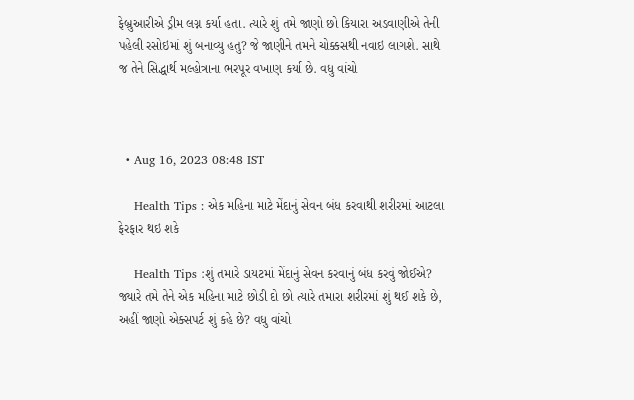ફેબ્રુઆરીએ ડ્રીમ લગ્ન કર્યા હતા. ત્યારે શું તમે જાણો છો કિયારા અડવાણીએ તેની પહેલી રસોઇમાં શું બનાવ્યુ હતુ? જે જાણીને તમને ચોક્કસથી નવાઇ લાગશે. સાથે જ તેને સિદ્ધાર્થ મલ્હોત્રાના ભરપૂર વખાણ કર્યા છે. વધુ વાંચો



  • Aug 16, 2023 08:48 IST

    Health Tips : એક મહિના માટે મેંદાનું સેવન બંધ કરવાથી શરીરમાં આટલા ફેરફાર થઇ શકે

    Health Tips :શું તમારે ડાયટમાં મેંદાનું સેવન કરવાનું બંધ કરવું જોઈએ? જ્યારે તમે તેને એક મહિના માટે છોડી દો છો ત્યારે તમારા શરીરમાં શું થઈ શકે છે, અહીં જાણો એક્સપર્ટ શું કહે છે? વધુ વાંચો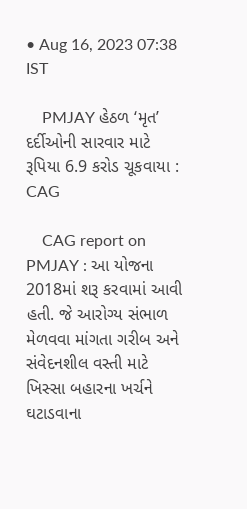• Aug 16, 2023 07:38 IST

    PMJAY હેઠળ ‘મૃત’ દર્દીઓની સારવાર માટે રૂપિયા 6.9 કરોડ ચૂકવાયા : CAG

    CAG report on PMJAY : આ યોજના 2018માં શરૂ કરવામાં આવી હતી. જે આરોગ્ય સંભાળ મેળવવા માંગતા ગરીબ અને સંવેદનશીલ વસ્તી માટે ખિસ્સા બહારના ખર્ચને ઘટાડવાના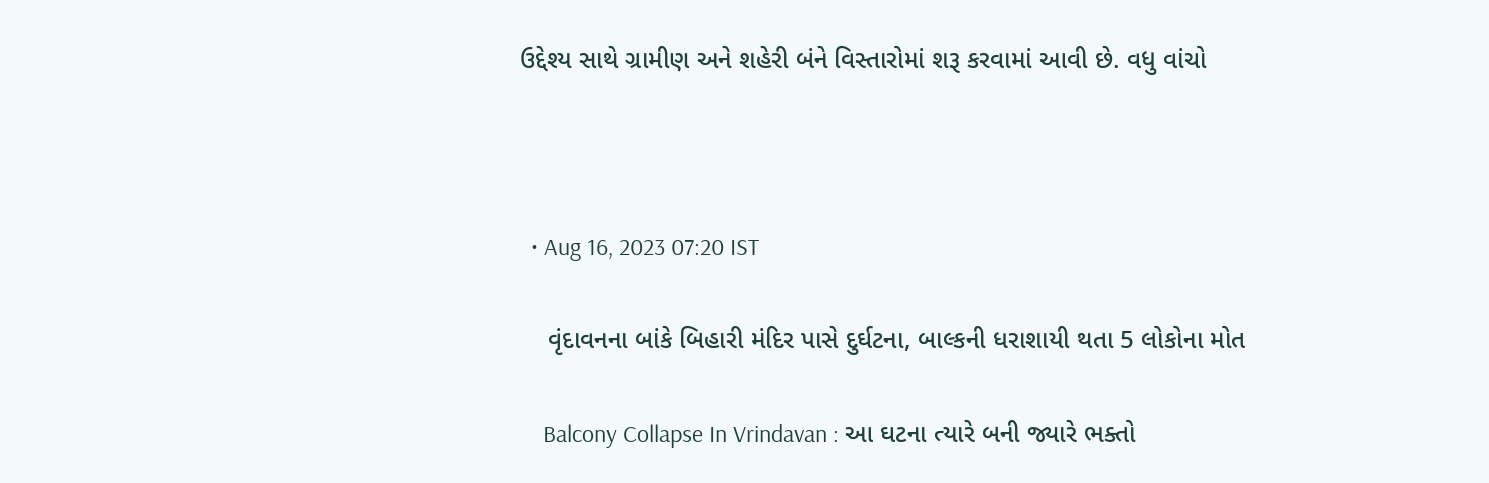ઉદ્દેશ્ય સાથે ગ્રામીણ અને શહેરી બંને વિસ્તારોમાં શરૂ કરવામાં આવી છે. વધુ વાંચો



  • Aug 16, 2023 07:20 IST

    વૃંદાવનના બાંકે બિહારી મંદિર પાસે દુર્ઘટના, બાલ્કની ધરાશાયી થતા 5 લોકોના મોત

    Balcony Collapse In Vrindavan : આ ઘટના ત્યારે બની જ્યારે ભક્તો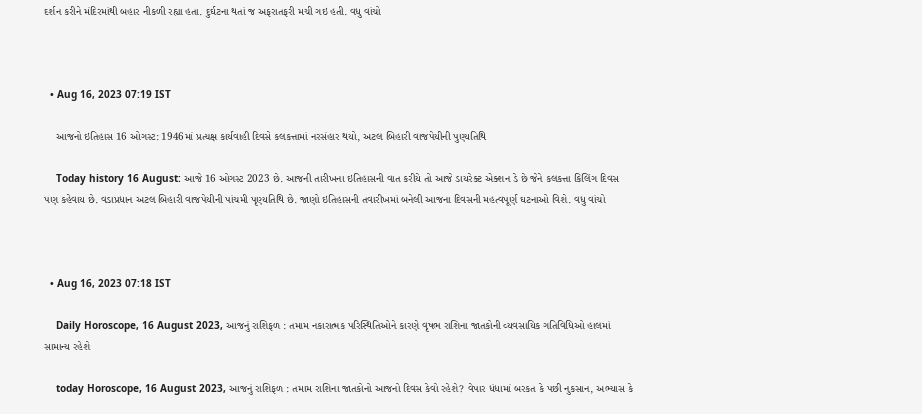દર્શન કરીને મંદિરમાંથી બહાર નીકળી રહ્યા હતા. દુર્ઘટના થતાં જ અફરાતફરી મચી ગઇ હતી. વધુ વાંચો



  • Aug 16, 2023 07:19 IST

    આજનો ઇતિહાસ 16 ઓગસ્ટ: 1946માં પ્રત્યક્ષ કાર્યવાહી દિવસે કલકત્તામાં નરસંહાર થયો, અટલ બિહારી વાજપેયીની પુણ્યતિથિ

    Today history 16 August: આજે 16 ઓગસ્ટ 2023 છે. આજની તારીખના ઇતિહાસની વાત કરીયે તો આજે ડાયરેક્ટ એક્શન ડે છે જેને કલકત્તા કિલિંગ દિવસ પણ કહેવાય છે. વડાપ્રધાન અટલ બિહારી વાજપેયીની પાંચમી પૃણ્યતિથિ છે. જાણો ઇતિહાસની તવારીખમાં બનેલી આજના દિવસની મહત્વપૂર્ણ ઘટનાઓ વિશે. વધુ વાંચો



  • Aug 16, 2023 07:18 IST

    Daily Horoscope, 16 August 2023, આજનું રાશિફળ : તમામ નકારાત્મક પરિસ્થિતિઓને કારણે વૃષભ રાશિના જાતકોની વ્યવસાયિક ગતિવિધિઓ હાલમાં સામાન્ય રહેશે

    today Horoscope, 16 August 2023, આજનું રાશિફળ : તમામ રાશિના જાતકોનો આજનો દિવસ કેવો રહેશે? વેપાર ધંધામાં બરકત કે પછી નુકસાન, અભ્યાસ કે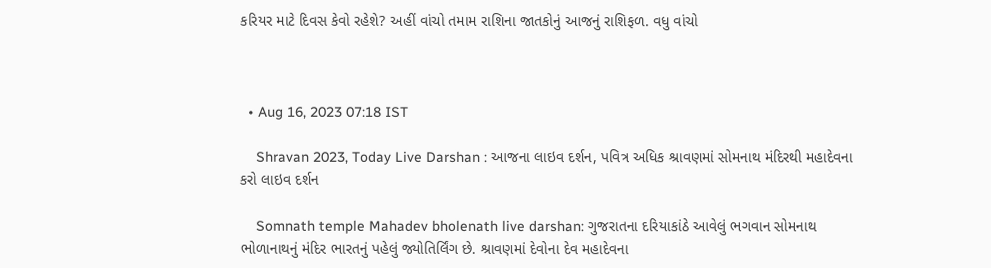કરિયર માટે દિવસ કેવો રહેશે? અહીં વાંચો તમામ રાશિના જાતકોનું આજનું રાશિફળ. વધુ વાંચો



  • Aug 16, 2023 07:18 IST

    Shravan 2023, Today Live Darshan : આજના લાઇવ દર્શન, પવિત્ર અધિક શ્રાવણમાં સોમનાથ મંદિરથી મહાદેવના કરો લાઇવ દર્શન

    Somnath temple Mahadev bholenath live darshan: ગુજરાતના દરિયાકાંઠે આવેલું ભગવાન સોમનાથ ભોળાનાથનું મંદિર ભારતનું પહેલું જ્યોતિર્લિંગ છે. શ્રાવણમાં દેવોના દેવ મહાદેવના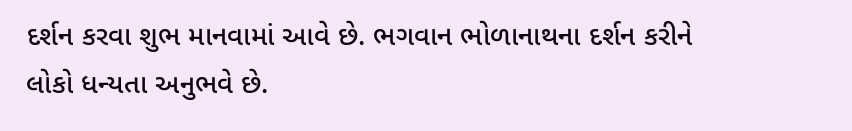દર્શન કરવા શુભ માનવામાં આવે છે. ભગવાન ભોળાનાથના દર્શન કરીને લોકો ધન્યતા અનુભવે છે.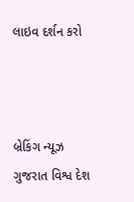લાઇવ દર્શન કરો



બ્રેકિંગ ન્યૂઝ ગુજરાત વિશ્વ દેશ